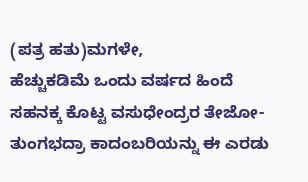(ಪತ್ರ ಹತು)ಮಗಳೇ,
ಹೆಚ್ಚುಕಡಿಮೆ ಒಂದು ವರ್ಷದ ಹಿಂದೆ ಸಹನಕ್ಕ ಕೊಟ್ಟ ವಸುಧೇಂದ್ರರ ತೇಜೋ- ತುಂಗಭದ್ರಾ ಕಾದಂಬರಿಯನ್ನು ಈ ಎರಡು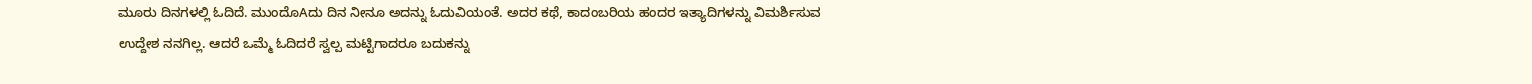ಮೂರು ದಿನಗಳಲ್ಲಿ ಓದಿದೆ. ಮುಂದೊAದು ದಿನ ನೀನೂ ಅದನ್ನು ಓದುವಿಯಂತೆ. ಅದರ ಕಥೆ, ಕಾದಂಬರಿಯ ಹಂದರ ಇತ್ಯಾದಿಗಳನ್ನು ವಿಮರ್ಶಿಸುವ ಉದ್ದೇಶ ನನಗಿಲ್ಲ. ಆದರೆ ಒಮ್ಮೆ ಓದಿದರೆ ಸ್ವಲ್ಪ ಮಟ್ಟಿಗಾದರೂ ಬದುಕನ್ನು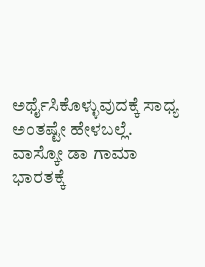ಅರ್ಥೈಸಿಕೊಳ್ಳುವುದಕ್ಕೆ ಸಾಧ್ಯ ಅಂತಷ್ಟೇ ಹೇಳಬಲ್ಲೆ. ವಾಸ್ಕೋ ಡಾ ಗಾಮಾ ಭಾರತಕ್ಕೆ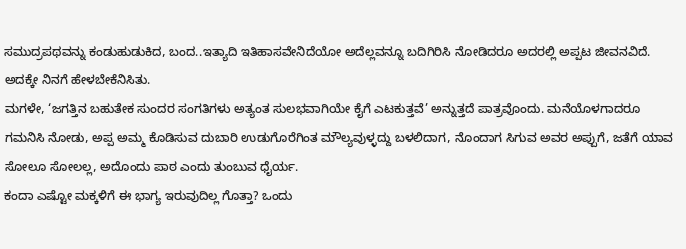ಸಮುದ್ರಪಥವನ್ನು ಕಂಡುಹುಡುಕಿದ, ಬಂದ..ಇತ್ಯಾದಿ ಇತಿಹಾಸವೇನಿದೆಯೋ ಅದೆಲ್ಲವನ್ನೂ ಬದಿಗಿರಿಸಿ ನೋಡಿದರೂ ಅದರಲ್ಲಿ ಅಪ್ಪಟ ಜೀವನವಿದೆ. ಅದಕ್ಕೇ ನಿನಗೆ ಹೇಳಬೇಕೆನಿಸಿತು.
ಮಗಳೇ, ‘ಜಗತ್ತಿನ ಬಹುತೇಕ ಸುಂದರ ಸಂಗತಿಗಳು ಅತ್ಯಂತ ಸುಲಭವಾಗಿಯೇ ಕೈಗೆ ಎಟಕುತ್ತವೆ’ ಅನ್ನುತ್ತದೆ ಪಾತ್ರವೊಂದು. ಮನೆಯೊಳಗಾದರೂ ಗಮನಿಸಿ ನೋಡು, ಅಪ್ಪ ಅಮ್ಮ ಕೊಡಿಸುವ ದುಬಾರಿ ಉಡುಗೊರೆಗಿಂತ ಮೌಲ್ಯವುಳ್ಳದ್ದು ಬಳಲಿದಾಗ, ನೊಂದಾಗ ಸಿಗುವ ಅವರ ಅಪ್ಪುಗೆ, ಜತೆಗೆ ಯಾವ ಸೋಲೂ ಸೋಲಲ್ಲ, ಅದೊಂದು ಪಾಠ ಎಂದು ತುಂಬುವ ಧೈರ್ಯ.
ಕಂದಾ ಎಷ್ಟೋ ಮಕ್ಕಳಿಗೆ ಈ ಭಾಗ್ಯ ಇರುವುದಿಲ್ಲ ಗೊತ್ತಾ? ಒಂದು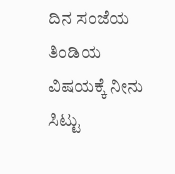ದಿನ ಸಂಜೆಯ ತಿಂಡಿಯ ವಿಷಯಕ್ಕೆ ನೀನು ಸಿಟ್ಟು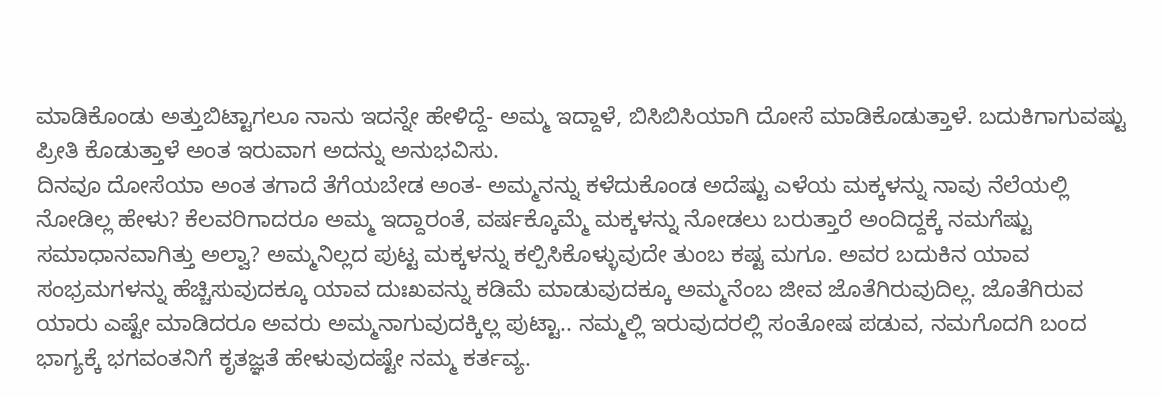ಮಾಡಿಕೊಂಡು ಅತ್ತುಬಿಟ್ಟಾಗಲೂ ನಾನು ಇದನ್ನೇ ಹೇಳಿದ್ದೆ- ಅಮ್ಮ ಇದ್ದಾಳೆ, ಬಿಸಿಬಿಸಿಯಾಗಿ ದೋಸೆ ಮಾಡಿಕೊಡುತ್ತಾಳೆ. ಬದುಕಿಗಾಗುವಷ್ಟು ಪ್ರೀತಿ ಕೊಡುತ್ತಾಳೆ ಅಂತ ಇರುವಾಗ ಅದನ್ನು ಅನುಭವಿಸು.
ದಿನವೂ ದೋಸೆಯಾ ಅಂತ ತಗಾದೆ ತೆಗೆಯಬೇಡ ಅಂತ- ಅಮ್ಮನನ್ನು ಕಳೆದುಕೊಂಡ ಅದೆಷ್ಟು ಎಳೆಯ ಮಕ್ಕಳನ್ನು ನಾವು ನೆಲೆಯಲ್ಲಿ ನೋಡಿಲ್ಲ ಹೇಳು? ಕೆಲವರಿಗಾದರೂ ಅಮ್ಮ ಇದ್ದಾರಂತೆ, ವರ್ಷಕ್ಕೊಮ್ಮೆ ಮಕ್ಕಳನ್ನು ನೋಡಲು ಬರುತ್ತಾರೆ ಅಂದಿದ್ದಕ್ಕೆ ನಮಗೆಷ್ಟು ಸಮಾಧಾನವಾಗಿತ್ತು ಅಲ್ವಾ? ಅಮ್ಮನಿಲ್ಲದ ಪುಟ್ಟ ಮಕ್ಕಳನ್ನು ಕಲ್ಪಿಸಿಕೊಳ್ಳುವುದೇ ತುಂಬ ಕಷ್ಟ ಮಗೂ. ಅವರ ಬದುಕಿನ ಯಾವ ಸಂಭ್ರಮಗಳನ್ನು ಹೆಚ್ಚಿಸುವುದಕ್ಕೂ ಯಾವ ದುಃಖವನ್ನು ಕಡಿಮೆ ಮಾಡುವುದಕ್ಕೂ ಅಮ್ಮನೆಂಬ ಜೀವ ಜೊತೆಗಿರುವುದಿಲ್ಲ. ಜೊತೆಗಿರುವ ಯಾರು ಎಷ್ಟೇ ಮಾಡಿದರೂ ಅವರು ಅಮ್ಮನಾಗುವುದಕ್ಕಿಲ್ಲ ಪುಟ್ಟಾ.. ನಮ್ಮಲ್ಲಿ ಇರುವುದರಲ್ಲಿ ಸಂತೋಷ ಪಡುವ, ನಮಗೊದಗಿ ಬಂದ ಭಾಗ್ಯಕ್ಕೆ ಭಗವಂತನಿಗೆ ಕೃತಜ್ಞತೆ ಹೇಳುವುದಷ್ಟೇ ನಮ್ಮ ಕರ್ತವ್ಯ.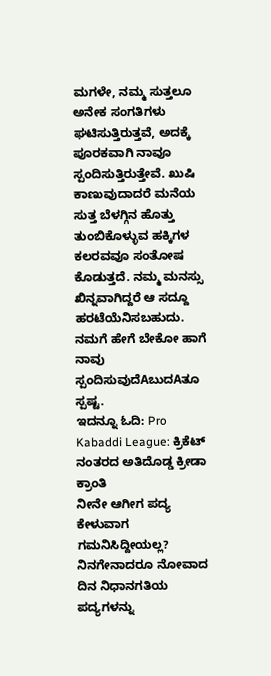ಮಗಳೇ, ನಮ್ಮ ಸುತ್ತಲೂ ಅನೇಕ ಸಂಗತಿಗಳು ಘಟಿಸುತ್ತಿರುತ್ತವೆ, ಅದಕ್ಕೆ ಪೂರಕವಾಗಿ ನಾವೂ ಸ್ಪಂದಿಸುತ್ತಿರುತ್ತೇವೆ. ಖುಷಿ ಕಾಣುವುದಾದರೆ ಮನೆಯ ಸುತ್ತ ಬೆಳಗ್ಗಿನ ಹೊತ್ತು ತುಂಬಿಕೊಳ್ಳುವ ಹಕ್ಕಿಗಳ ಕಲರವವೂ ಸಂತೋಷ ಕೊಡುತ್ತದೆ. ನಮ್ಮ ಮನಸ್ಸು ಖಿನ್ನವಾಗಿದ್ದರೆ ಆ ಸದ್ದೂ ಹರಟೆಯೆನಿಸಬಹುದು. ನಮಗೆ ಹೇಗೆ ಬೇಕೋ ಹಾಗೆ ನಾವು ಸ್ಪಂದಿಸುವುದೆAಬುದAತೂ ಸ್ಪಷ್ಟ.
ಇದನ್ನೂ ಓದಿ: Pro Kabaddi League: ಕ್ರಿಕೆಟ್ ನಂತರದ ಅತಿದೊಡ್ಡ ಕ್ರೀಡಾ ಕ್ರಾಂತಿ
ನೀನೇ ಆಗೀಗ ಪದ್ಯ ಕೇಳುವಾಗ ಗಮನಿಸಿದ್ದೀಯಲ್ಲ? ನಿನಗೇನಾದರೂ ನೋವಾದ ದಿನ ನಿಧಾನಗತಿಯ ಪದ್ಯಗಳನ್ನು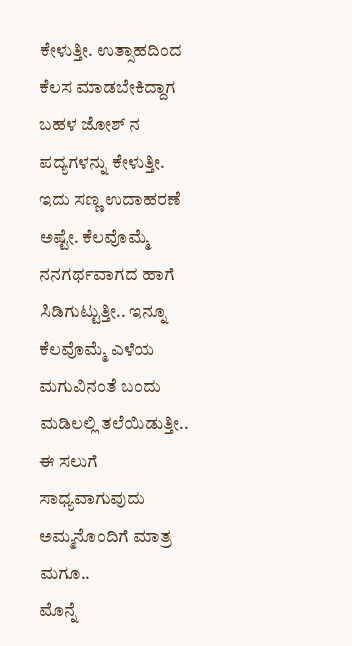ಕೇಳುತ್ತೀ. ಉತ್ಸಾಹದಿಂದ ಕೆಲಸ ಮಾಡಬೇಕಿದ್ದಾಗ ಬಹಳ ಜೋಶ್ ನ ಪದ್ಯಗಳನ್ನು ಕೇಳುತ್ತೀ. ಇದು ಸಣ್ಣ ಉದಾಹರಣೆ ಅಷ್ಟೇ. ಕೆಲವೊಮ್ಮೆ ನನಗರ್ಥವಾಗದ ಹಾಗೆ ಸಿಡಿಗುಟ್ಟುತ್ತೀ.. ಇನ್ನೂ ಕೆಲವೊಮ್ಮೆ ಎಳೆಯ ಮಗುವಿನಂತೆ ಬಂದು ಮಡಿಲಲ್ಲಿ ತಲೆಯಿಡುತ್ತೀ.. ಈ ಸಲುಗೆ ಸಾಧ್ಯವಾಗುವುದು ಅಮ್ಮನೊಂದಿಗೆ ಮಾತ್ರ ಮಗೂ..
ಮೊನ್ನೆ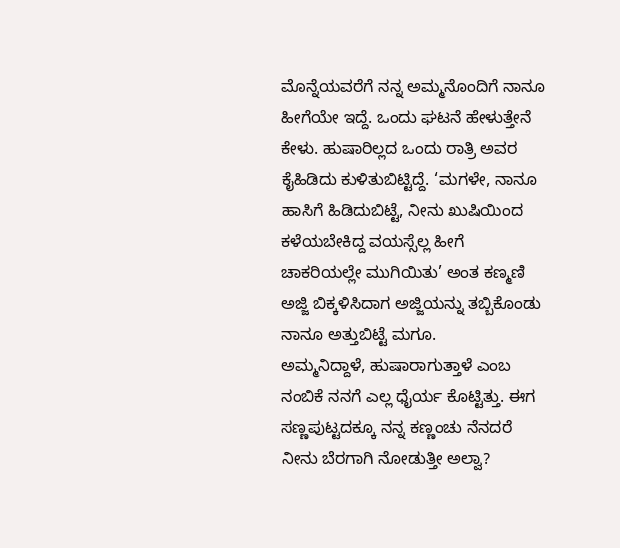ಮೊನ್ನೆಯವರೆಗೆ ನನ್ನ ಅಮ್ಮನೊಂದಿಗೆ ನಾನೂ ಹೀಗೆಯೇ ಇದ್ದೆ. ಒಂದು ಘಟನೆ ಹೇಳುತ್ತೇನೆ ಕೇಳು. ಹುಷಾರಿಲ್ಲದ ಒಂದು ರಾತ್ರಿ ಅವರ ಕೈಹಿಡಿದು ಕುಳಿತುಬಿಟ್ಟಿದ್ದೆ. ‘ಮಗಳೇ, ನಾನೂ ಹಾಸಿಗೆ ಹಿಡಿದುಬಿಟ್ಟೆ, ನೀನು ಖುಷಿಯಿಂದ ಕಳೆಯಬೇಕಿದ್ದ ವಯಸ್ಸೆಲ್ಲ ಹೀಗೆ ಚಾಕರಿಯಲ್ಲೇ ಮುಗಿಯಿತು’ ಅಂತ ಕಣ್ಮಣಿ ಅಜ್ಜಿ ಬಿಕ್ಕಳಿಸಿದಾಗ ಅಜ್ಜಿಯನ್ನು ತಬ್ಬಿಕೊಂಡು ನಾನೂ ಅತ್ತುಬಿಟ್ಟೆ ಮಗೂ.
ಅಮ್ಮನಿದ್ದಾಳೆ, ಹುಷಾರಾಗುತ್ತಾಳೆ ಎಂಬ ನಂಬಿಕೆ ನನಗೆ ಎಲ್ಲ ಧೈರ್ಯ ಕೊಟ್ಟಿತ್ತು. ಈಗ ಸಣ್ಣಪುಟ್ಟದಕ್ಕೂ ನನ್ನ ಕಣ್ಣಂಚು ನೆನದರೆ ನೀನು ಬೆರಗಾಗಿ ನೋಡುತ್ತೀ ಅಲ್ವಾ?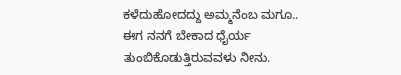ಕಳೆದುಹೋದದ್ದು ಅಮ್ಮನೆಂಬ ಮಗೂ.. ಈಗ ನನಗೆ ಬೇಕಾದ ಧೈರ್ಯ ತುಂಬಿಕೊಡುತ್ತಿರುವವಳು ನೀನು.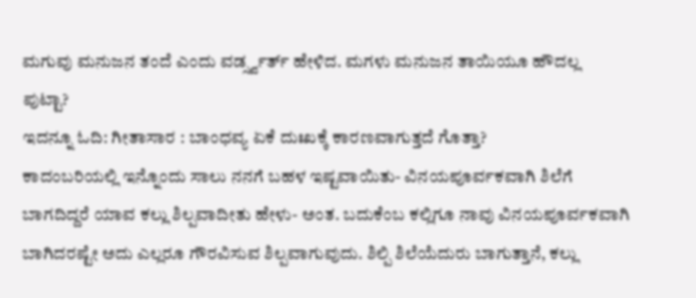ಮಗುವು ಮನುಜನ ತಂದೆ ಎಂದು ವರ್ಡ್ಸ್ವರ್ತ್ ಹೇಳಿದ. ಮಗಳು ಮನುಜನ ತಾಯಿಯೂ ಹೌದಲ್ಲ ಪುಟ್ಟಾ?
ಇದನ್ನೂ ಓದಿ: ಗೀತಾಸಾರ : ಬಾಂಧವ್ಯ ಏಕೆ ದುಃಖಕ್ಕೆ ಕಾರಣವಾಗುತ್ತದೆ ಗೊತ್ತಾ?
ಕಾದಂಬರಿಯಲ್ಲಿ ಇನ್ನೊಂದು ಸಾಲು ನನಗೆ ಬಹಳ ಇಷ್ಟವಾಯಿತು- ವಿನಯಪೂರ್ವಕವಾಗಿ ಶಿಲೆಗೆ ಬಾಗದಿದ್ದರೆ ಯಾವ ಕಲ್ಲು ಶಿಲ್ಪವಾದೀತು ಹೇಳು- ಅಂತ. ಬದುಕೆಂಬ ಕಲ್ಲಿಗೂ ನಾವು ವಿನಯಪೂರ್ವಕವಾಗಿ ಬಾಗಿದರಷ್ಟೇ ಅದು ಎಲ್ಲರೂ ಗೌರವಿಸುವ ಶಿಲ್ಪವಾಗುವುದು. ಶಿಲ್ಪಿ ಶಿಲೆಯೆದುರು ಬಾಗುತ್ತಾನೆ, ಕಲ್ಲು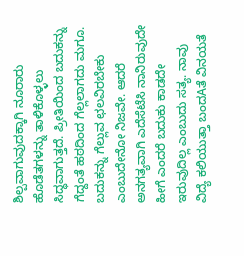ಶಿಲ್ಪವಾಗುವುದಕ್ಕಾಗಿ ನೂರಾರು ಹೊಡೆತಗಳನ್ನು ತಾಳಿಕೊಳ್ಳಲು ಸಿದ್ಧವಾಗುತ್ತದೆ. ಪ್ರೀತಿಯಿಂದ ಬದುಕನ್ನು ಗೆದ್ದಂತೆ ಹಠದಿಂದ ಗೆಲ್ಲಲಾಗದು ಮಗೂ.
ಬದುಕನ್ನು ಗೆಲ್ಲುವ ಛಲವಿರಬೇಕು ಎಂಬುದೇನೋ ನಿಜವೇ. ಆದರೆ ಅನಗತ್ಯವಾಗಿ ಎದೆಸೆಟೆಸಿ ನಾನಿರುವುದೇ ಹೀಗೆ ಎಂದರೆ ಬದುಕು ಕಾಡದೇ ಇರುವುದಿಲ್ಲ ಎಂಬುದು ಸತ್ಯ. ನಾವು ವಿದ್ಯೆ ಕಲಿಯುತ್ತಾ ಬಂದAತೆ ವಿನಯತೆ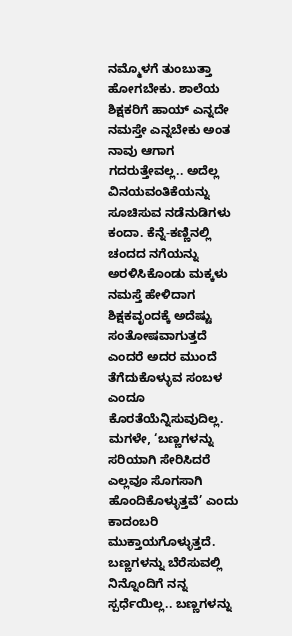ನಮ್ಮೊಳಗೆ ತುಂಬುತ್ತಾ ಹೋಗಬೇಕು. ಶಾಲೆಯ ಶಿಕ್ಷಕರಿಗೆ ಹಾಯ್ ಎನ್ನದೇ ನಮಸ್ತೇ ಎನ್ನಬೇಕು ಅಂತ ನಾವು ಆಗಾಗ ಗದರುತ್ತೇವಲ್ಲ.. ಅದೆಲ್ಲ ವಿನಯವಂತಿಕೆಯನ್ನು ಸೂಚಿಸುವ ನಡೆನುಡಿಗಳು ಕಂದಾ. ಕೆನ್ನೆ-ಕಣ್ಣಿನಲ್ಲಿ ಚಂದದ ನಗೆಯನ್ನು ಅರಳಿಸಿಕೊಂಡು ಮಕ್ಕಳು ನಮಸ್ತೆ ಹೇಳಿದಾಗ ಶಿಕ್ಷಕವೃಂದಕ್ಕೆ ಅದೆಷ್ಟು ಸಂತೋಷವಾಗುತ್ತದೆ ಎಂದರೆ ಅದರ ಮುಂದೆ ತೆಗೆದುಕೊಳ್ಳುವ ಸಂಬಳ ಎಂದೂ ಕೊರತೆಯೆನ್ನಿಸುವುದಿಲ್ಲ.
ಮಗಳೇ, ‘ಬಣ್ಣಗಳನ್ನು ಸರಿಯಾಗಿ ಸೇರಿಸಿದರೆ ಎಲ್ಲವೂ ಸೊಗಸಾಗಿ ಹೊಂದಿಕೊಳ್ಳುತ್ತವೆ’ ಎಂದು ಕಾದಂಬರಿ ಮುಕ್ತಾಯಗೊಳ್ಳುತ್ತದೆ. ಬಣ್ಣಗಳನ್ನು ಬೆರೆಸುವಲ್ಲಿ ನಿನ್ನೊಂದಿಗೆ ನನ್ನ ಸ್ಪರ್ಧೆಯಿಲ್ಲ.. ಬಣ್ಣಗಳನ್ನು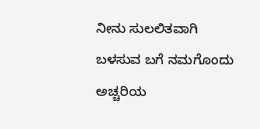ನೀನು ಸುಲಲಿತವಾಗಿ ಬಳಸುವ ಬಗೆ ನಮಗೊಂದು ಅಚ್ಚರಿಯ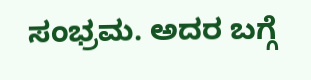ಸಂಭ್ರಮ. ಅದರ ಬಗ್ಗೆ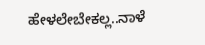ಹೇಳಲೇಬೇಕಲ್ಲ..ನಾಳೆ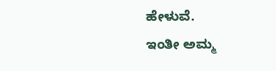ಹೇಳುವೆ.
ಇಂತೀ ಅಮ್ಮ